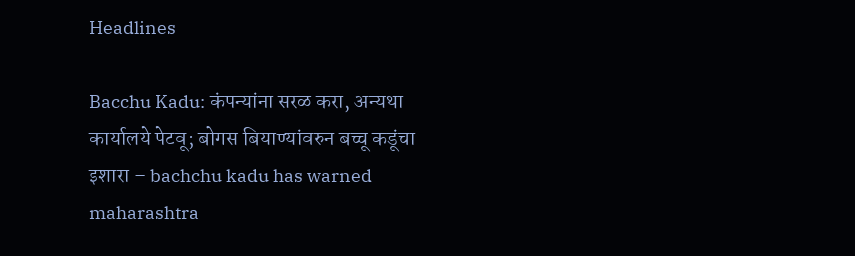Headlines

Bacchu Kadu: कंपन्यांना सरळ करा, अन्यथा कार्यालये पेटवू; बोगस बियाण्यांवरुन बच्चू कडूंचा इशारा – bachchu kadu has warned maharashtra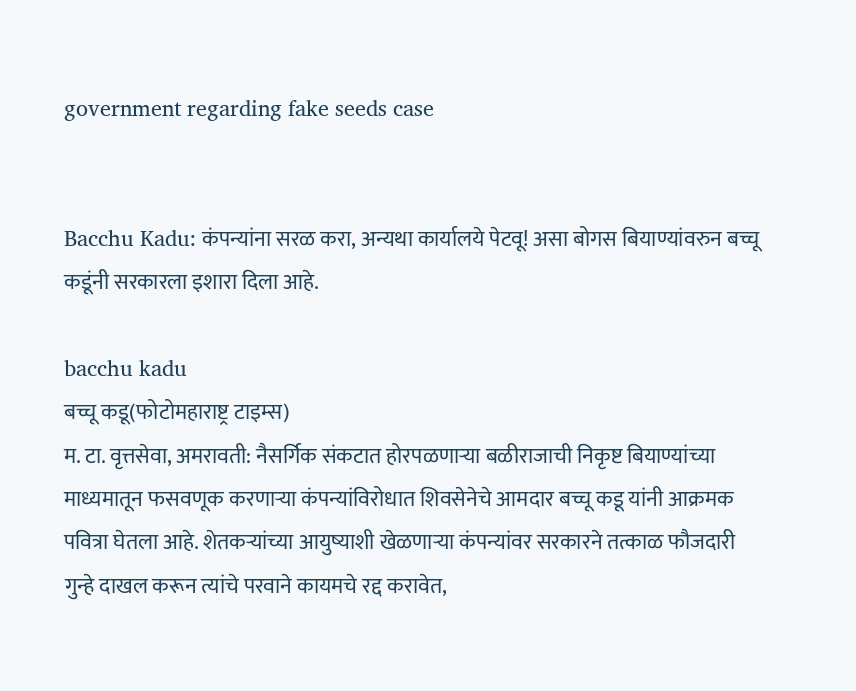government regarding fake seeds case


Bacchu Kadu: कंपन्यांना सरळ करा, अन्यथा कार्यालये पेटवू! असा बोगस बियाण्यांवरुन बच्चू कडूंनी सरकारला इशारा दिला आहे.

bacchu kadu
बच्चू कडू(फोटोमहाराष्ट्र टाइम्स)
म. टा. वृत्तसेवा, अमरावती: नैसर्गिक संकटात होरपळणाऱ्या बळीराजाची निकृष्ट बियाण्यांच्या माध्यमातून फसवणूक करणाऱ्या कंपन्यांविरोधात शिवसेनेचे आमदार बच्चू कडू यांनी आक्रमक पवित्रा घेतला आहे. शेतकऱ्यांच्या आयुष्याशी खेळणाऱ्या कंपन्यांवर सरकारने तत्काळ फौजदारी गुन्हे दाखल करून त्यांचे परवाने कायमचे रद्द करावेत,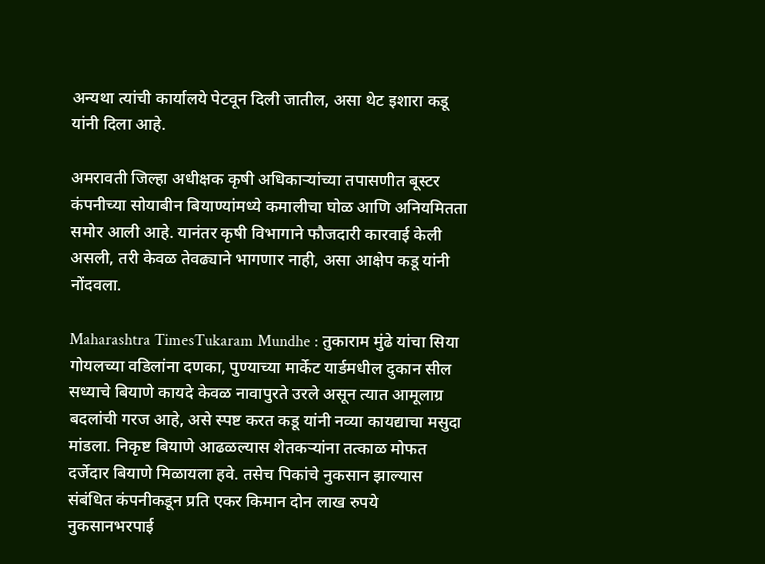अन्यथा त्यांची कार्यालये पेटवून दिली जातील, असा थेट इशारा कडू यांनी दिला आहे.

अमरावती जिल्हा अधीक्षक कृषी अधिकाऱ्यांच्या तपासणीत बूस्टर कंपनीच्या सोयाबीन बियाण्यांमध्ये कमालीचा घोळ आणि अनियमितता समोर आली आहे. यानंतर कृषी विभागाने फौजदारी कारवाई केली असली, तरी केवळ तेवढ्याने भागणार नाही, असा आक्षेप कडू यांनी नोंदवला.

Maharashtra TimesTukaram Mundhe : तुकाराम मुंढे यांचा सिया गोयलच्या वडिलांना दणका, पुण्याच्या मार्केट यार्डमधील दुकान सील
सध्याचे बियाणे कायदे केवळ नावापुरते उरले असून त्यात आमूलाग्र बदलांची गरज आहे, असे स्पष्ट करत कडू यांनी नव्या कायद्याचा मसुदा मांडला. निकृष्ट बियाणे आढळल्यास शेतकऱ्यांना तत्काळ मोफत दर्जेदार बियाणे मिळायला हवे. तसेच पिकांचे नुकसान झाल्यास संबंधित कंपनीकडून प्रति एकर किमान दोन लाख रुपये नुकसानभरपाई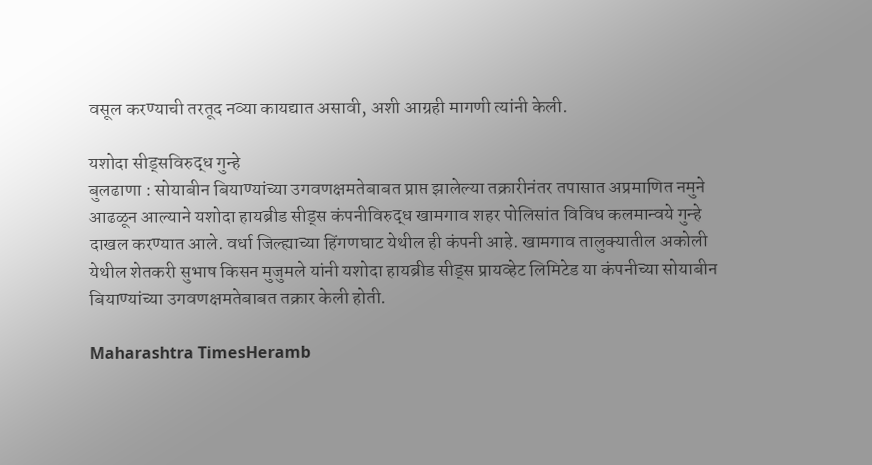वसूल करण्याची तरतूद नव्या कायद्यात असावी, अशी आग्रही मागणी त्यांनी केली.

यशोदा सीड्सविरुद्ध गुन्हे
बुलढाणा : सोयाबीन बियाण्यांच्या उगवणक्षमतेबाबत प्राप्त झालेल्या तक्रारीनंतर तपासात अप्रमाणित नमुने आढळून आल्याने यशोदा हायब्रीड सीड्स कंपनीविरुद्ध खामगाव शहर पोलिसांत विविध कलमान्वये गुन्हे दाखल करण्यात आले. वर्धा जिल्ह्याच्या हिंगणघाट येथील ही कंपनी आहे. खामगाव तालुक्यातील अकोली येथील शेतकरी सुभाष किसन मुजुमले यांनी यशोदा हायब्रीड सीड्स प्रायव्हेट लिमिटेड या कंपनीच्या सोयाबीन बियाण्यांच्या उगवणक्षमतेबाबत तक्रार केली होती.

Maharashtra TimesHeramb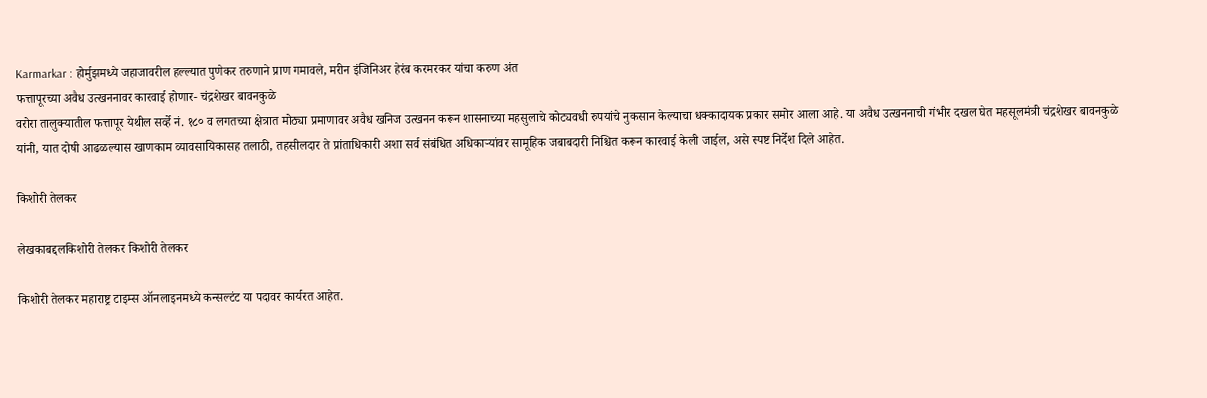Karmarkar : होर्मुझमध्ये जहाजावरील हल्ल्यात पुणेकर तरुणाने प्राण गमावले, मरीन इंजिनिअर हेरंब करमरकर यांचा करुण अंत
फत्तापूरच्या अवैध उत्खननावर कारवाई होणार- चंद्रशेखर बावनकुळे
वरोरा तालुक्यातील फत्तापूर येथील सर्व्हे नं. १८० व लगतच्या क्षेत्रात मोठ्या प्रमाणावर अवैध खनिज उत्खनन करून शासनाच्या महसुलाचे कोट्यवधी रुपयांचे नुकसान केल्याचा धक्कादायक प्रकार समोर आला आहे. या अवैध उत्खननाची गंभीर दखल घेत महसूलमंत्री चंद्रशेखर बावनकुळे यांनी, यात दोषी आढळल्यास खाणकाम व्यावसायिकासह तलाठी, तहसीलदार ते प्रांताधिकारी अशा सर्व संबंधित अधिकाऱ्यांवर सामूहिक जबाबदारी निश्चित करून कारवाई केली जाईल, असे स्पष्ट निर्देश दिले आहेत.

किशोरी तेलकर

लेखकाबद्दलकिशोरी तेलकर किशोरी तेलकर

किशोरी तेलकर महाराष्ट्र टाइम्स ऑनलाइनमध्ये कन्सल्टंट या पदावर कार्यरत आहेत.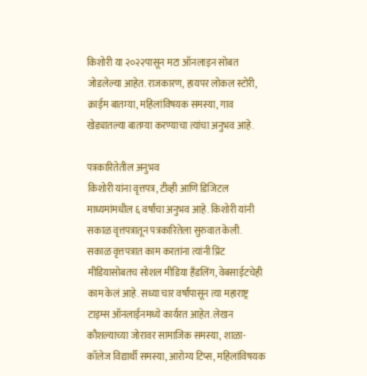किशोरी या २०२२पासून मटा ऑनलाइन सोबत जोडलेल्या आहेत. राजकारण, हायपर लोकल स्टोरी, क्राईम बातम्या, महिलांविषयक समस्या, गाव खेड्यातल्या बातम्या करण्याचा त्यांचा अनुभव आहे.

पत्रकारितेतील अनुभव
किशोरी यांना वृत्तपत्र, टीव्ही आणि डिजिटल माध्यमांमधील ६ वर्षांचा अनुभव आहे. किशोरी यांनी सकाळ वृत्तपत्रातून पत्रकारितेला सुरुवात केली. सकाळ वृत्तपत्रात काम करतांना त्यांनी प्रिंट मीडियासोबतच सोशल मीडिया हॅंडलिंग, वेबसाईटचेही काम केलं आहे. सध्या चार वर्षांपासून त्या महाराष्ट्र टाइम्स ऑनलाईनमध्ये कार्यरत आहेत. लेखन कौशल्याच्या जोरावर सामाजिक समस्या, शाळा- कॉलेज विद्यार्थी समस्या, आरोग्य टिप्स, महिलांविषयक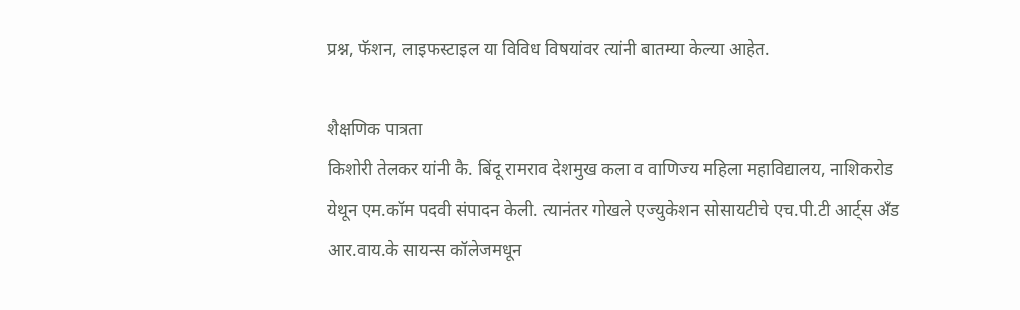प्रश्न, फॅशन, लाइफस्टाइल या विविध विषयांवर त्यांनी बातम्या केल्या आहेत.

शैक्षणिक पात्रता
किशोरी तेलकर यांनी कै. बिंदू रामराव देशमुख कला व वाणिज्य महिला महाविद्यालय, नाशिकरोड येथून एम.कॉम पदवी संपादन केली. त्यानंतर गोखले एज्युकेशन सोसायटीचे एच.पी.टी आर्ट्स अँड आर.वाय.के सायन्स कॉलेजमधून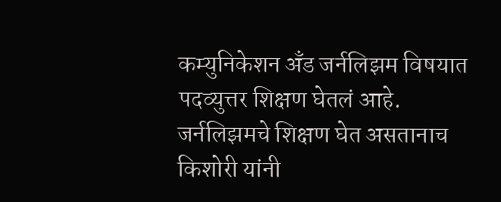कम्युनिकेशन अँड जर्नलिझम विषयात पदव्युत्तर शिक्षण घेतलं आहे. जर्नलिझमचे शिक्षण घेत असतानाच किशोरी यांनी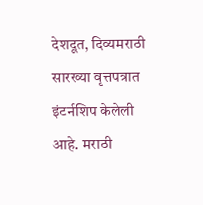देशदूत, दिव्यमराठी सारख्या वृत्तपत्रात इंटर्नशिप केलेली आहे. मराठी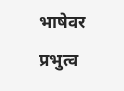भाषेवर प्रभुत्व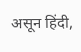असून हिंदी,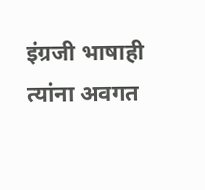इंग्रजी भाषाही त्यांना अवगत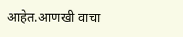आहेत.आणखी वाचा